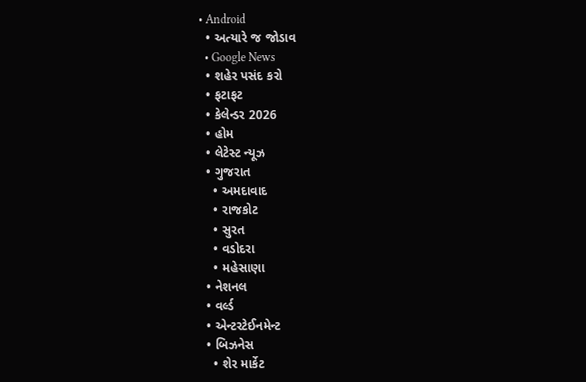• Android
  • અત્યારે જ જોડાવ
  • Google News
  • શહેર પસંદ કરો
  • ફટાફટ
  • કેલેન્ડર 2026
  • હોમ
  • લેટેસ્ટ ન્યૂઝ
  • ગુજરાત
    • અમદાવાદ
    • રાજકોટ
    • સુરત
    • વડોદરા
    • મહેસાણા
  • નેશનલ
  • વર્લ્ડ
  • એન્ટરટેઈનમેન્ટ
  • બિઝનેસ
    • શેર માર્કેટ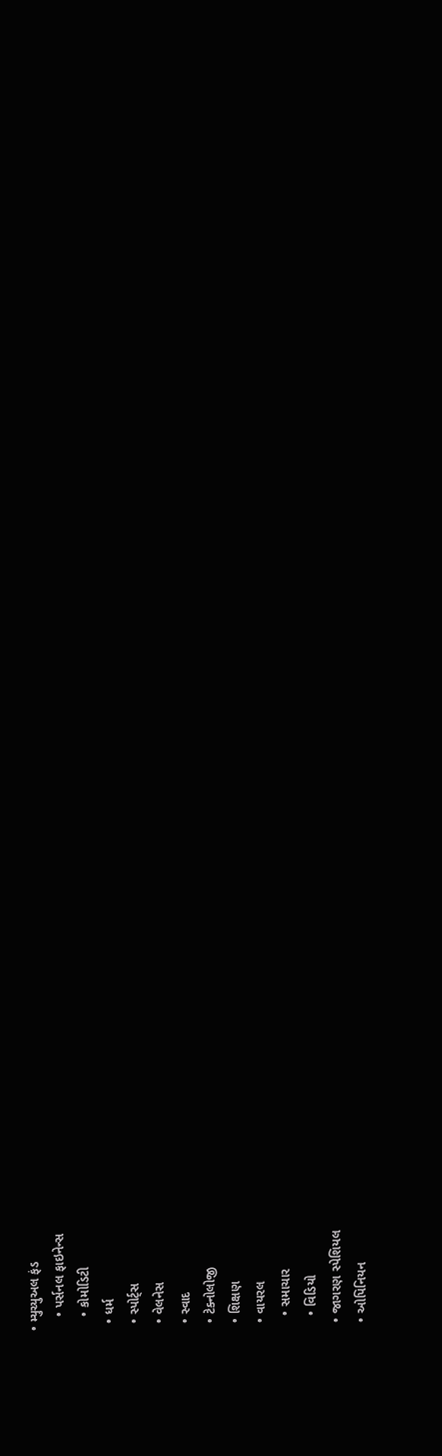• મ્યુચ્યુઅલ ફંડ
    • પર્સનલ ફાઇનેન્સ
    • કોમોડિટી
  • ધર્મ
  • સ્પોર્ટ્સ
  • વેલનેસ
  • સ્વાદ
  • ટેક્નોલોજી
  • શિક્ષણ
  • વાયરલ
    • સમાચાર
    • વિડિયો
  • જાગરણ સ્પેશિયલ
  • ઓપિનિયન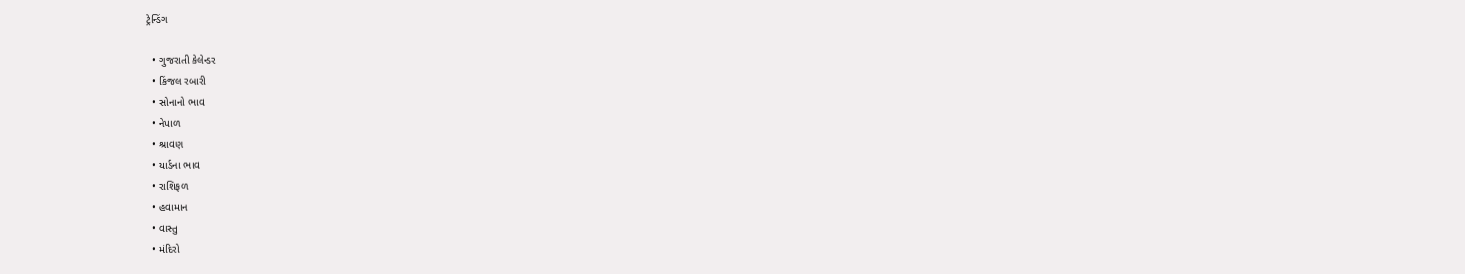ટ્રેન્ડિંગ

  • ગુજરાતી કેલેન્ડર
  • કિંજલ રબારી
  • સોનાનો ભાવ
  • નેપાળ
  • શ્રાવણ
  • યાર્ડના ભાવ
  • રાશિફળ
  • હવામાન
  • વાસ્તુ
  • મંદિરો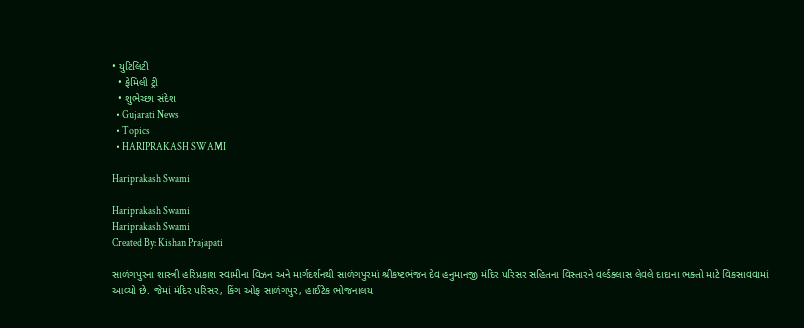• યુટિલિટી
  • ફેમિલી ટ્રી
  • શુભેચ્છા સંદેશ
  • Gujarati News
  • Topics
  • HARIPRAKASH SWAMI

Hariprakash Swami

Hariprakash Swami
Hariprakash Swami
Created By: Kishan Prajapati

સાળંગપુરના શાસ્ત્રી હરિપ્રકાશ સ્વામીના વિઝન અને માર્ગદર્શનથી સાળંગપુરમાં શ્રીકષ્ટભંજન દેવ હનુમાનજી મંદિર પરિસર સહિતના વિસ્તારને વર્લ્ડક્લાસ લેવલે દાદાના ભક્તો માટે વિકસાવવામાં આવ્યો છે. જેમાં મંદિર પરિસર, કિંગ ઓફ સાળંગપુર, હાઈટેક ભોજનાલય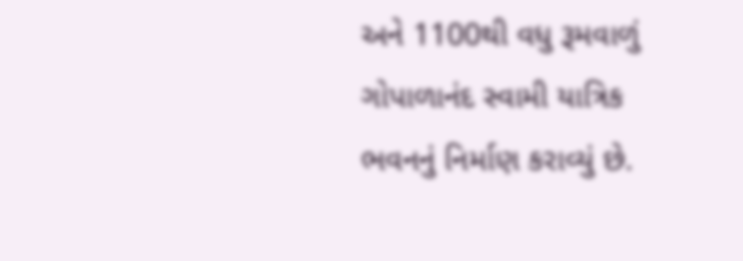અને 1100થી વધુ રૂમવાળું ગોપાળાનંદ સ્વામી યાત્રિક ભવનનું નિર્માણ કરાવ્યું છે.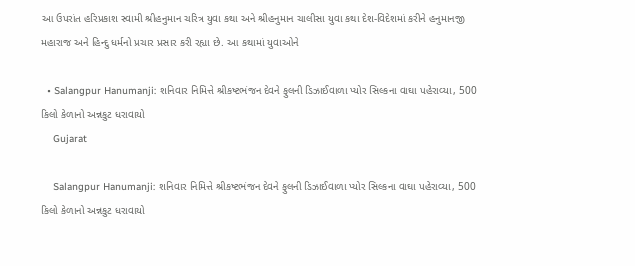આ ઉપરાંત હરિપ્રકાશ સ્વામી શ્રીહનુમાન ચરિત્ર યુવા કથા અને શ્રીહનુમાન ચાલીસા યુવા કથા દેશ-વિદેશમાં કરીને હનુમાનજી મહારાજ અને હિન્દુ ધર્મનો પ્રચાર પ્રસાર કરી રહ્યા છે. આ કથામાં યુવાઓને

  • Salangpur Hanumanji: શનિવાર નિમિત્તે શ્રીકષ્ટભંજન દેવને ફુલની ડિઝાઈવાળા પ્યોર સિલ્કના વાઘા પહેરાવ્યા, 500 કિલો કેળાનો અન્નકુટ ધરાવાયો
    Gujarat

    Salangpur Hanumanji: શનિવાર નિમિત્તે શ્રીકષ્ટભંજન દેવને ફુલની ડિઝાઈવાળા પ્યોર સિલ્કના વાઘા પહેરાવ્યા, 500 કિલો કેળાનો અન્નકુટ ધરાવાયો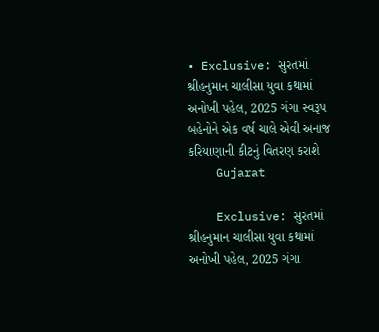• Exclusive: સુરતમાં શ્રીહનુમાન ચાલીસા યુવા કથામાં અનોખી પહેલ, 2025 ગંગા સ્વરૂપ બહેનોને એક વર્ષ ચાલે એવી અનાજ કરિયાણાની કીટનું વિતરણ કરાશે
    Gujarat

    Exclusive: સુરતમાં શ્રીહનુમાન ચાલીસા યુવા કથામાં અનોખી પહેલ, 2025 ગંગા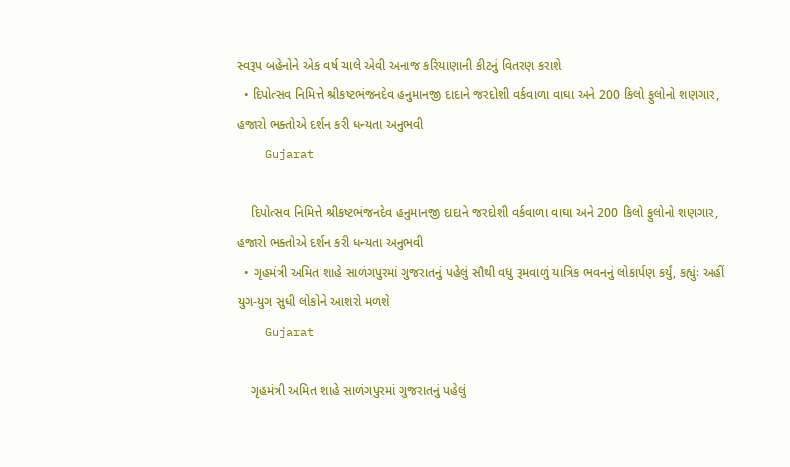સ્વરૂપ બહેનોને એક વર્ષ ચાલે એવી અનાજ કરિયાણાની કીટનું વિતરણ કરાશે
  • દિપોત્સવ નિમિત્તે શ્રીકષ્ટભંજનદેવ હનુમાનજી દાદાને જરદોશી વર્કવાળા વાઘા અને 200 કિલો ફુલોનો શણગાર, હજારો ભક્તોએ દર્શન કરી ધન્યતા અનુભવી
    Gujarat

    દિપોત્સવ નિમિત્તે શ્રીકષ્ટભંજનદેવ હનુમાનજી દાદાને જરદોશી વર્કવાળા વાઘા અને 200 કિલો ફુલોનો શણગાર, હજારો ભક્તોએ દર્શન કરી ધન્યતા અનુભવી
  • ગૃહમંત્રી અમિત શાહે સાળંગપુરમાં ગુજરાતનું પહેલું સૌથી વધુ રૂમવાળું યાત્રિક ભવનનું લોકાર્પણ કર્યું, કહ્યુંઃ અહીં યુગ-યુગ સુધી લોકોને આશરો મળશે
    Gujarat

    ગૃહમંત્રી અમિત શાહે સાળંગપુરમાં ગુજરાતનું પહેલું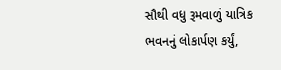સૌથી વધુ રૂમવાળું યાત્રિક ભવનનું લોકાર્પણ કર્યું,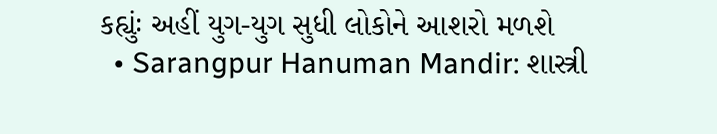કહ્યુંઃ અહીં યુગ-યુગ સુધી લોકોને આશરો મળશે
  • Sarangpur Hanuman Mandir: શાસ્ત્રી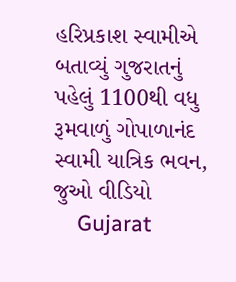હરિપ્રકાશ સ્વામીએ બતાવ્યું ગુજરાતનું પહેલું 1100થી વધુ રૂમવાળું ગોપાળાનંદ સ્વામી યાત્રિક ભવન, જુઓ વીડિયો
    Gujarat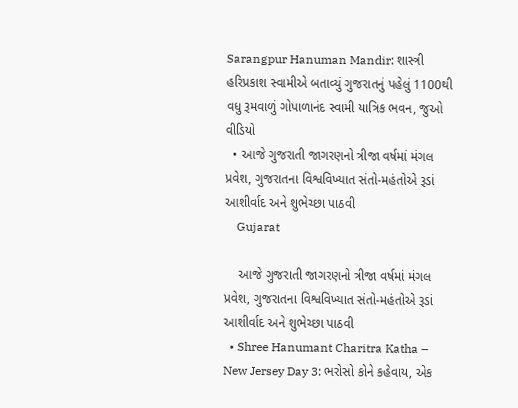Sarangpur Hanuman Mandir: શાસ્ત્રી હરિપ્રકાશ સ્વામીએ બતાવ્યું ગુજરાતનું પહેલું 1100થી વધુ રૂમવાળું ગોપાળાનંદ સ્વામી યાત્રિક ભવન, જુઓ વીડિયો
  • આજે ગુજરાતી જાગરણનો ત્રીજા વર્ષમાં મંગલ પ્રવેશ, ગુજરાતના વિશ્વવિખ્યાત સંતો-મહંતોએ રૂડાં આશીર્વાદ અને શુભેચ્છા પાઠવી
    Gujarat

    આજે ગુજરાતી જાગરણનો ત્રીજા વર્ષમાં મંગલ પ્રવેશ, ગુજરાતના વિશ્વવિખ્યાત સંતો-મહંતોએ રૂડાં આશીર્વાદ અને શુભેચ્છા પાઠવી
  • Shree Hanumant Charitra Katha – New Jersey Day 3: ભરોસો કોને કહેવાય, એક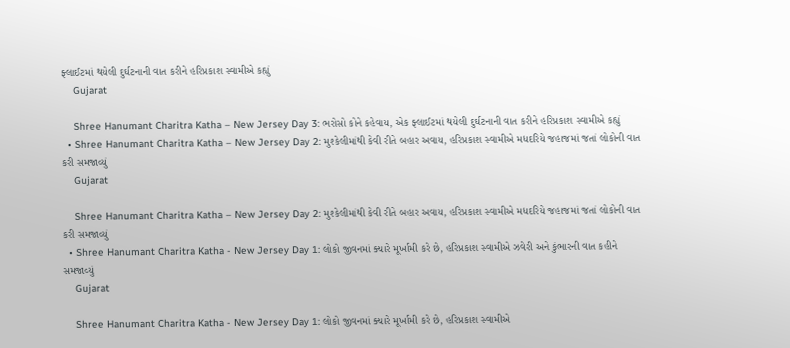ફ્લાઈટમાં થયેલી દુર્ઘટનાની વાત કરીને હરિપ્રકાશ સ્વામીએ કહ્યું
    Gujarat

    Shree Hanumant Charitra Katha – New Jersey Day 3: ભરોસો કોને કહેવાય, એક ફ્લાઈટમાં થયેલી દુર્ઘટનાની વાત કરીને હરિપ્રકાશ સ્વામીએ કહ્યું
  • Shree Hanumant Charitra Katha – New Jersey Day 2: મુશ્કેલીમાંથી કેવી રીતે બહાર અવાય, હરિપ્રકાશ સ્વામીએ મધદરિયે જહાજમાં જતાં લોકોની વાત કરી સમજાવ્યું
    Gujarat

    Shree Hanumant Charitra Katha – New Jersey Day 2: મુશ્કેલીમાંથી કેવી રીતે બહાર અવાય, હરિપ્રકાશ સ્વામીએ મધદરિયે જહાજમાં જતાં લોકોની વાત કરી સમજાવ્યું
  • Shree Hanumant Charitra Katha - New Jersey Day 1: લોકો જીવનમાં ક્યારે મૂર્ખામી કરે છે, હરિપ્રકાશ સ્વામીએ ઝવેરી અને કુંભારની વાત કહીને સમજાવ્યું
    Gujarat

    Shree Hanumant Charitra Katha - New Jersey Day 1: લોકો જીવનમાં ક્યારે મૂર્ખામી કરે છે, હરિપ્રકાશ સ્વામીએ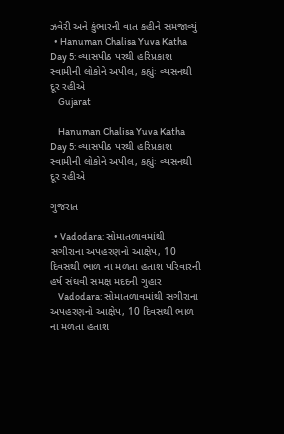ઝવેરી અને કુંભારની વાત કહીને સમજાવ્યું
  • Hanuman Chalisa Yuva Katha Day 5: વ્યાસપીઠ પરથી હરિપ્રકાશ સ્વામીની લોકોને અપીલ, કહ્યુંઃ વ્યસનથી દૂર રહીએ
    Gujarat

    Hanuman Chalisa Yuva Katha Day 5: વ્યાસપીઠ પરથી હરિપ્રકાશ સ્વામીની લોકોને અપીલ, કહ્યુંઃ વ્યસનથી દૂર રહીએ

ગુજરાત

  • Vadodara: સોમાતળાવમાંથી સગીરાના અપહરણનો આક્ષેપ, 10 દિવસથી ભાળ ના મળતા હતાશ પરિવારની હર્ષ સંઘવી સમક્ષ મદદની ગુહાર
    Vadodara: સોમાતળાવમાંથી સગીરાના અપહરણનો આક્ષેપ, 10 દિવસથી ભાળ ના મળતા હતાશ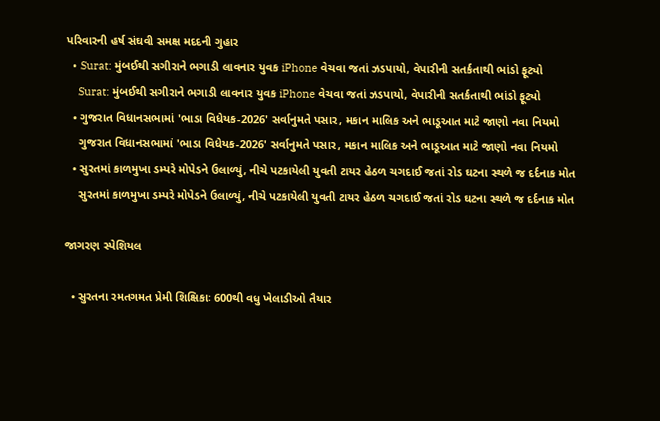પરિવારની હર્ષ સંઘવી સમક્ષ મદદની ગુહાર
  • Surat: મુંબઈથી સગીરાને ભગાડી લાવનાર યુવક iPhone વેચવા જતાં ઝડપાયો, વેપારીની સતર્કતાથી ભાંડો ફૂટ્યો
    Surat: મુંબઈથી સગીરાને ભગાડી લાવનાર યુવક iPhone વેચવા જતાં ઝડપાયો, વેપારીની સતર્કતાથી ભાંડો ફૂટ્યો
  • ગુજરાત વિધાનસભામાં 'ભાડા વિધેયક-2026' સર્વાનુમતે પસાર, મકાન માલિક અને ભાડૂઆત માટે જાણો નવા નિયમો
    ગુજરાત વિધાનસભામાં 'ભાડા વિધેયક-2026' સર્વાનુમતે પસાર, મકાન માલિક અને ભાડૂઆત માટે જાણો નવા નિયમો
  • સુરતમાં કાળમુખા ડમ્પરે મોપેડને ઉલાળ્યું, નીચે પટકાયેલી યુવતી ટાયર હેઠળ ચગદાઈ જતાં રોડ ઘટના સ્થળે જ દર્દનાક મોત
    સુરતમાં કાળમુખા ડમ્પરે મોપેડને ઉલાળ્યું, નીચે પટકાયેલી યુવતી ટાયર હેઠળ ચગદાઈ જતાં રોડ ઘટના સ્થળે જ દર્દનાક મોત

જાગરણ સ્પેશિયલ

  • સુરતના રમતગમત પ્રેમી શિક્ષિકાઃ 600થી વધુ ખેલાડીઓ તૈયાર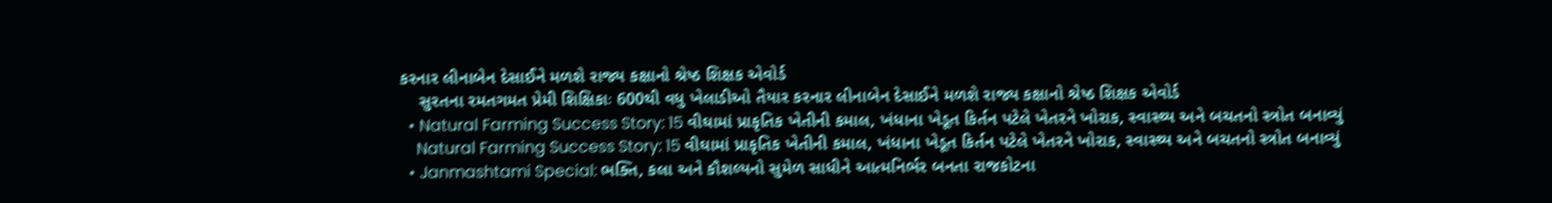કરનાર લીનાબેન દેસાઈને મળશે રાજ્ય કક્ષાનો શ્રેષ્ઠ શિક્ષક એવોર્ડ
    સુરતના રમતગમત પ્રેમી શિક્ષિકાઃ 600થી વધુ ખેલાડીઓ તૈયાર કરનાર લીનાબેન દેસાઈને મળશે રાજ્ય કક્ષાનો શ્રેષ્ઠ શિક્ષક એવોર્ડ
  • Natural Farming Success Story: 15 વીઘામાં પ્રાકૃતિક ખેતીની કમાલ, ખંધાના ખેડૂત કિર્તન પટેલે ખેતરને ખોરાક, સ્વાસ્થ્ય અને બચતનો સ્ત્રોત બનાવ્યું
    Natural Farming Success Story: 15 વીઘામાં પ્રાકૃતિક ખેતીની કમાલ, ખંધાના ખેડૂત કિર્તન પટેલે ખેતરને ખોરાક, સ્વાસ્થ્ય અને બચતનો સ્ત્રોત બનાવ્યું
  • Janmashtami Special: ભક્તિ, કલા અને કૌશલ્યનો સુમેળ સાધીને આત્મનિર્ભર બનતા રાજકોટના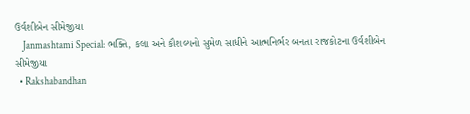ઉર્વશીબેન સીમેજીયા
    Janmashtami Special: ભક્તિ, કલા અને કૌશલ્યનો સુમેળ સાધીને આત્મનિર્ભર બનતા રાજકોટના ઉર્વશીબેન સીમેજીયા
  • Rakshabandhan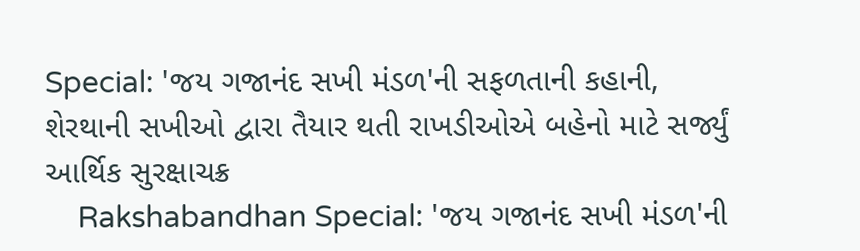Special: 'જય ગજાનંદ સખી મંડળ'ની સફળતાની કહાની, શેરથાની સખીઓ દ્વારા તૈયાર થતી રાખડીઓએ બહેનો માટે સર્જ્યું આર્થિક સુરક્ષાચક્ર
    Rakshabandhan Special: 'જય ગજાનંદ સખી મંડળ'ની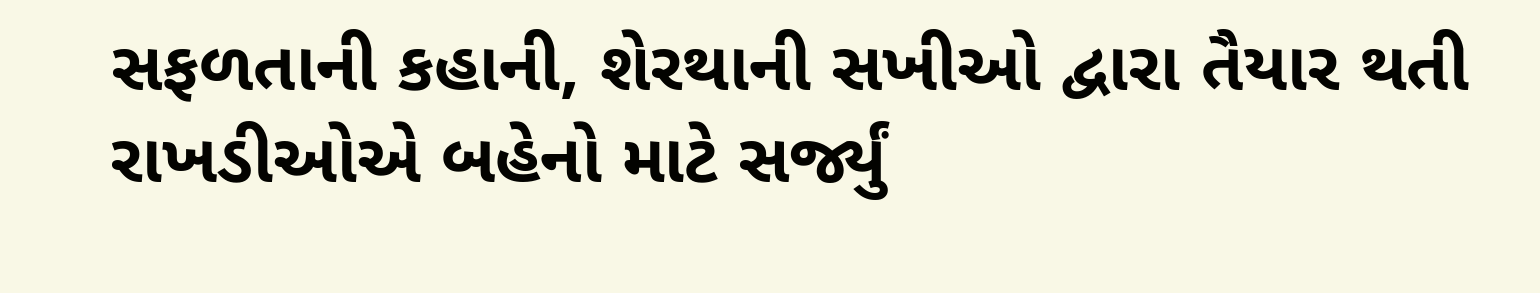સફળતાની કહાની, શેરથાની સખીઓ દ્વારા તૈયાર થતી રાખડીઓએ બહેનો માટે સર્જ્યું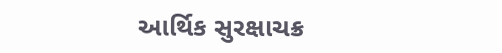આર્થિક સુરક્ષાચક્ર